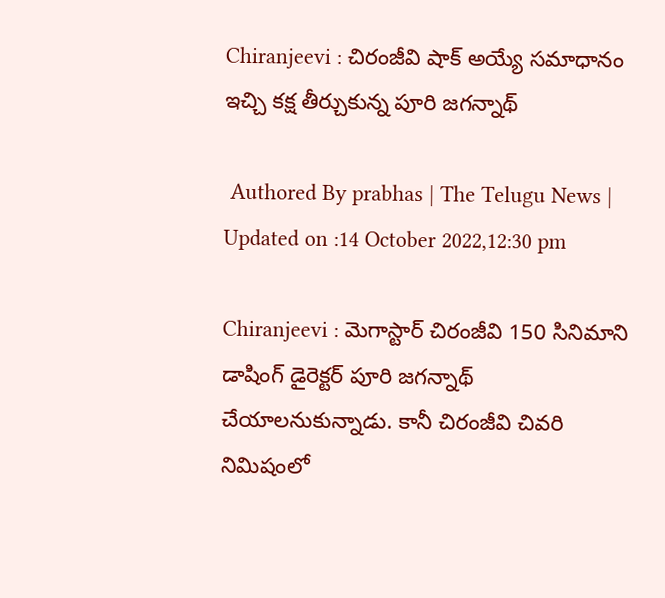Chiranjeevi : చిరంజీవి షాక్ అయ్యే సమాధానం ఇచ్చి కక్ష తీర్చుకున్న పూరి జగన్నాథ్

 Authored By prabhas | The Telugu News | Updated on :14 October 2022,12:30 pm

Chiranjeevi : మెగాస్టార్ చిరంజీవి 150 సినిమాని డాషింగ్ డైరెక్టర్ పూరి జగన్నాథ్ చేయాలనుకున్నాడు. కానీ చిరంజీవి చివరి నిమిషంలో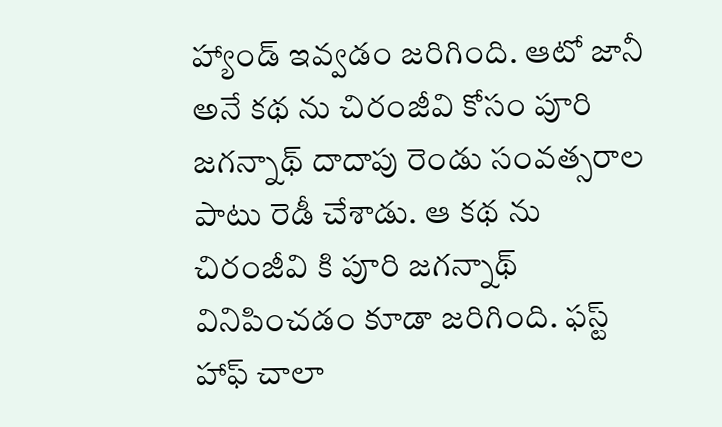హ్యాండ్ ఇవ్వడం జరిగింది. ఆటో జానీ అనే కథ ను చిరంజీవి కోసం పూరి జగన్నాథ్ దాదాపు రెండు సంవత్సరాల పాటు రెడీ చేశాడు. ఆ కథ ను చిరంజీవి కి పూరి జగన్నాథ్ వినిపించడం కూడా జరిగింది. ఫస్ట్ హాఫ్ చాలా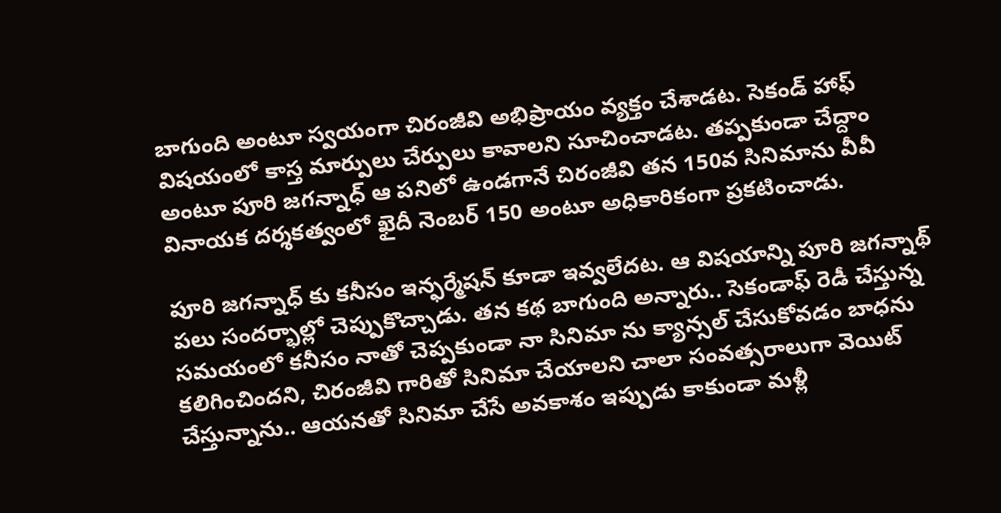బాగుంది అంటూ స్వయంగా చిరంజీవి అభిప్రాయం వ్యక్తం చేశాడట. సెకండ్ హాఫ్ విషయంలో కాస్త మార్పులు చేర్పులు కావాలని సూచించాడట. తప్పకుండా చేద్దాం అంటూ పూరి జగన్నాధ్‌ ఆ పనిలో ఉండగానే చిరంజీవి తన 150వ సినిమాను వీవీ వినాయక దర్శకత్వంలో ఖైదీ నెంబర్ 150 అంటూ అధికారికంగా ప్రకటించాడు.

పూరి జగన్నాధ్‌ కు కనీసం ఇన్ఫర్మేషన్ కూడా ఇవ్వలేదట. ఆ విషయాన్ని పూరి జగన్నాథ్ పలు సందర్భాల్లో చెప్పుకొచ్చాడు. తన కథ బాగుంది అన్నారు.. సెకండాఫ్ రెడీ చేస్తున్న సమయంలో కనీసం నాతో చెప్పకుండా నా సినిమా ను క్యాన్సల్ చేసుకోవడం బాధను కలిగించిందని, చిరంజీవి గారితో సినిమా చేయాలని చాలా సంవత్సరాలుగా వెయిట్ చేస్తున్నాను.. ఆయనతో సినిమా చేసే అవకాశం ఇప్పుడు కాకుండా మళ్లీ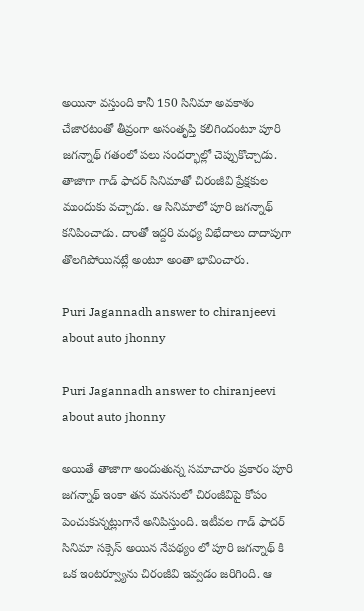అయినా వస్తుంది కానీ 150 సినిమా అవకాశం చేజారటంతో తీవ్రంగా అసంతృప్తి కలిగిందంటూ పూరి జగన్నాథ్ గతంలో పలు సందర్భాల్లో చెప్పుకొచ్చాడు. తాజాగా గాడ్ ఫాదర్ సినిమాతో చిరంజీవి ప్రేక్షకుల ముందుకు వచ్చాడు. ఆ సినిమాలో పూరి జగన్నాథ్ కనిపించాడు. దాంతో ఇద్దరి మధ్య విభేదాలు దాదాపుగా తొలగిపోయినట్లే అంటూ అంతా భావించారు.

Puri Jagannadh answer to chiranjeevi about auto jhonny

Puri Jagannadh answer to chiranjeevi about auto jhonny

అయితే తాజాగా అందుతున్న సమాచారం ప్రకారం పూరి జగన్నాథ్ ఇంకా తన మనసులో చిరంజీవిపై కోపం పెంచుకున్నట్లుగానే అనిపిస్తుంది. ఇటీవల గాడ్ ఫాదర్ సినిమా సక్సెస్ అయిన నేపథ్యం లో పూరి జగన్నాథ్ కి ఒక ఇంటర్వ్యూను చిరంజీవి ఇవ్వడం జరిగింది. ఆ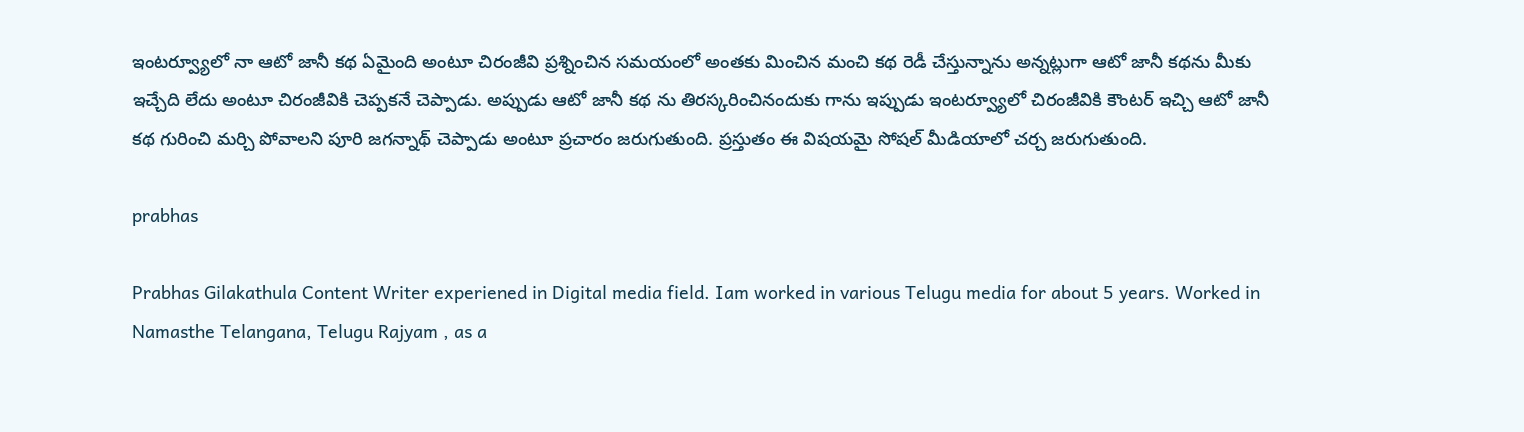ఇంటర్వ్యూలో నా ఆటో జానీ కథ ఏమైంది అంటూ చిరంజీవి ప్రశ్నించిన సమయంలో అంతకు మించిన మంచి కథ రెడీ చేస్తున్నాను అన్నట్లుగా ఆటో జానీ కథను మీకు ఇచ్చేది లేదు అంటూ చిరంజీవికి చెప్పకనే చెప్పాడు. అప్పుడు ఆటో జానీ కథ ను తిరస్కరించినందుకు గాను ఇప్పుడు ఇంటర్వ్యూలో చిరంజీవికి కౌంటర్ ఇచ్చి ఆటో జానీ కథ గురించి మర్చి పోవాలని పూరి జగన్నాథ్ చెప్పాడు అంటూ ప్రచారం జరుగుతుంది. ప్రస్తుతం ఈ విషయమై సోషల్ మీడియాలో చర్చ జరుగుతుంది.

prabhas

Prabhas Gilakathula Content Writer experiened in Digital media field. Iam worked in various Telugu media for about 5 years. Worked in Namasthe Telangana, Telugu Rajyam , as a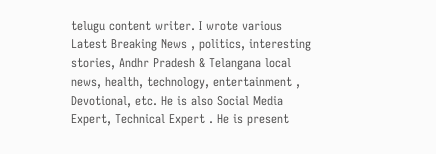telugu content writer. I wrote various Latest Breaking News , politics, interesting stories, Andhr Pradesh & Telangana local news, health, technology, entertainment , Devotional, etc. He is also Social Media Expert, Technical Expert . He is present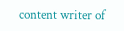content writer of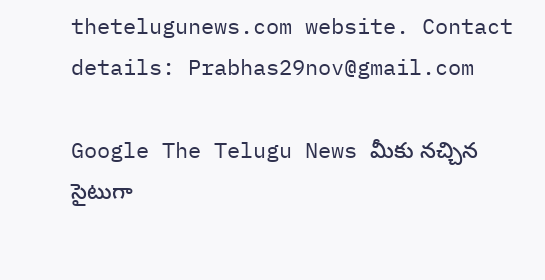thetelugunews.com website. Contact details: Prabhas29nov@gmail.com

Google The Telugu News మీకు నచ్చిన సైటుగా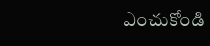ఎంచుకోండి